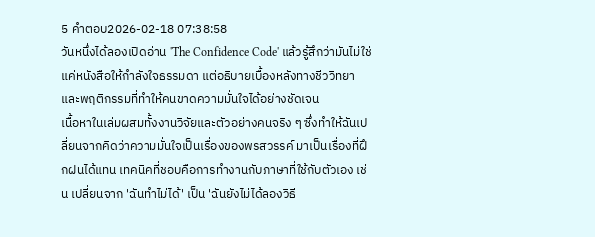5 คำตอบ2026-02-18 07:38:58
วันหนึ่งได้ลองเปิดอ่าน 'The Confidence Code' แล้วรู้สึกว่ามันไม่ใช่แค่หนังสือให้กำลังใจธรรมดา แต่อธิบายเบื้องหลังทางชีววิทยาและพฤติกรรมที่ทำให้คนขาดความมั่นใจได้อย่างชัดเจน
เนื้อหาในเล่มผสมทั้งงานวิจัยและตัวอย่างคนจริง ๆ ซึ่งทำให้ฉันเปลี่ยนจากคิดว่าความมั่นใจเป็นเรื่องของพรสวรรค์ มาเป็นเรื่องที่ฝึกฝนได้แทน เทคนิคที่ชอบคือการทำงานกับภาษาที่ใช้กับตัวเอง เช่น เปลี่ยนจาก 'ฉันทำไม่ได้' เป็น 'ฉันยังไม่ได้ลองวิธี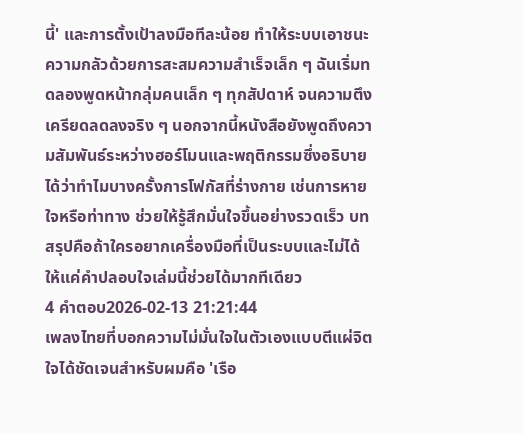นี้' และการตั้งเป้าลงมือทีละน้อย ทำให้ระบบเอาชนะความกลัวด้วยการสะสมความสำเร็จเล็ก ๆ ฉันเริ่มทดลองพูดหน้ากลุ่มคนเล็ก ๆ ทุกสัปดาห์ จนความตึงเครียดลดลงจริง ๆ นอกจากนี้หนังสือยังพูดถึงความสัมพันธ์ระหว่างฮอร์โมนและพฤติกรรมซึ่งอธิบายได้ว่าทำไมบางครั้งการโฟกัสที่ร่างกาย เช่นการหายใจหรือท่าทาง ช่วยให้รู้สึกมั่นใจขึ้นอย่างรวดเร็ว บทสรุปคือถ้าใครอยากเครื่องมือที่เป็นระบบและไม่ได้ให้แค่คำปลอบใจเล่มนี้ช่วยได้มากทีเดียว
4 คำตอบ2026-02-13 21:21:44
เพลงไทยที่บอกความไม่มั่นใจในตัวเองแบบตีแผ่จิตใจได้ชัดเจนสำหรับผมคือ 'เรือ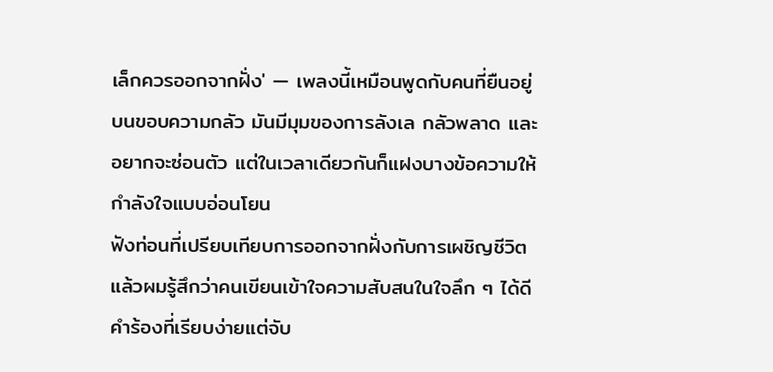เล็กควรออกจากฝั่ง' — เพลงนี้เหมือนพูดกับคนที่ยืนอยู่บนขอบความกลัว มันมีมุมของการลังเล กลัวพลาด และอยากจะซ่อนตัว แต่ในเวลาเดียวกันก็แฝงบางข้อความให้กำลังใจแบบอ่อนโยน
ฟังท่อนที่เปรียบเทียบการออกจากฝั่งกับการเผชิญชีวิตแล้วผมรู้สึกว่าคนเขียนเข้าใจความสับสนในใจลึก ๆ ได้ดี คำร้องที่เรียบง่ายแต่จับ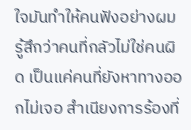ใจมันทำให้คนฟังอย่างผมรู้สึกว่าคนที่กลัวไม่ใช่คนผิด เป็นแค่คนที่ยังหาทางออกไม่เจอ สำเนียงการร้องที่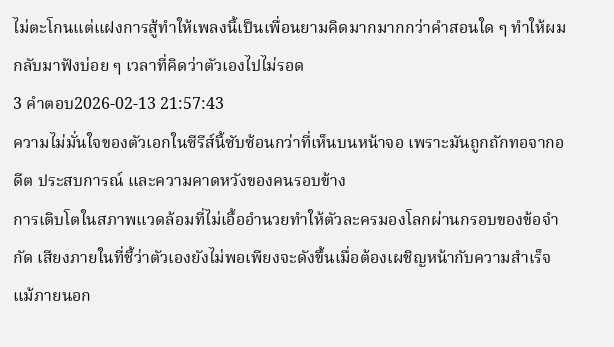ไม่ตะโกนแต่แฝงการสู้ทำให้เพลงนี้เป็นเพื่อนยามคิดมากมากกว่าคำสอนใด ๆ ทำให้ผมกลับมาฟังบ่อย ๆ เวลาที่คิดว่าตัวเองไปไม่รอด
3 คำตอบ2026-02-13 21:57:43
ความไม่มั่นใจของตัวเอกในซีรีส์นี้ซับซ้อนกว่าที่เห็นบนหน้าจอ เพราะมันถูกถักทอจากอดีต ประสบการณ์ และความคาดหวังของคนรอบข้าง
การเติบโตในสภาพแวดล้อมที่ไม่เอื้ออำนวยทำให้ตัวละครมองโลกผ่านกรอบของข้อจำกัด เสียงภายในที่ชี้ว่าตัวเองยังไม่พอเพียงจะดังขึ้นเมื่อต้องเผชิญหน้ากับความสำเร็จ แม้ภายนอก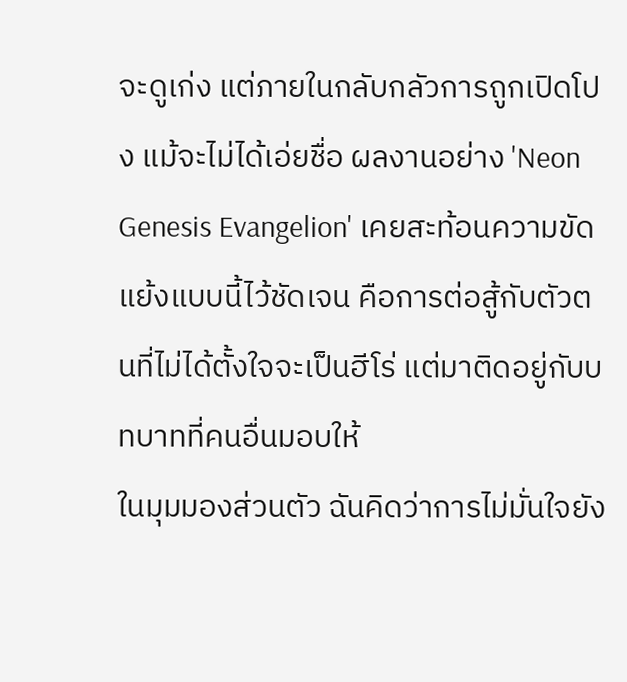จะดูเก่ง แต่ภายในกลับกลัวการถูกเปิดโปง แม้จะไม่ได้เอ่ยชื่อ ผลงานอย่าง 'Neon Genesis Evangelion' เคยสะท้อนความขัดแย้งแบบนี้ไว้ชัดเจน คือการต่อสู้กับตัวตนที่ไม่ได้ตั้งใจจะเป็นฮีโร่ แต่มาติดอยู่กับบทบาทที่คนอื่นมอบให้
ในมุมมองส่วนตัว ฉันคิดว่าการไม่มั่นใจยัง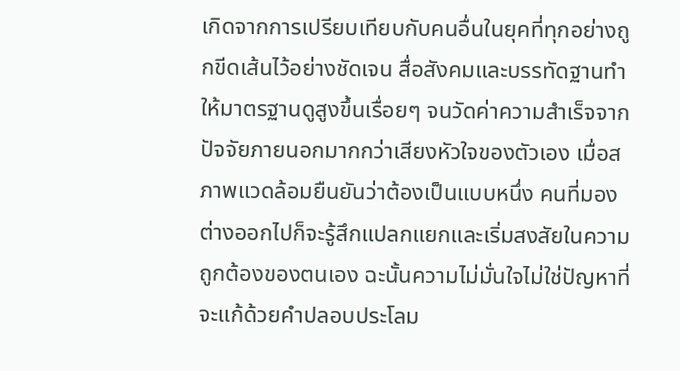เกิดจากการเปรียบเทียบกับคนอื่นในยุคที่ทุกอย่างถูกขีดเส้นไว้อย่างชัดเจน สื่อสังคมและบรรทัดฐานทำให้มาตรฐานดูสูงขึ้นเรื่อยๆ จนวัดค่าความสำเร็จจากปัจจัยภายนอกมากกว่าเสียงหัวใจของตัวเอง เมื่อสภาพแวดล้อมยืนยันว่าต้องเป็นแบบหนึ่ง คนที่มองต่างออกไปก็จะรู้สึกแปลกแยกและเริ่มสงสัยในความถูกต้องของตนเอง ฉะนั้นความไม่มั่นใจไม่ใช่ปัญหาที่จะแก้ด้วยคำปลอบประโลม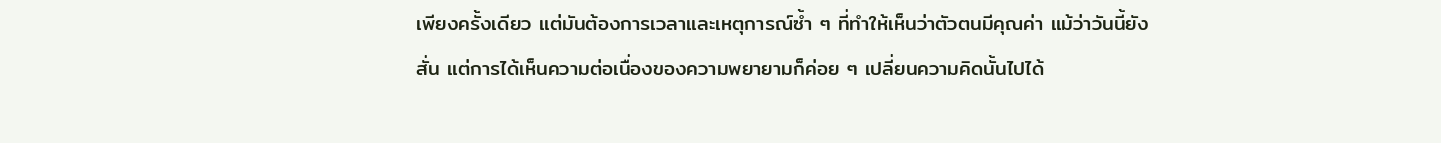เพียงครั้งเดียว แต่มันต้องการเวลาและเหตุการณ์ซ้ำ ๆ ที่ทำให้เห็นว่าตัวตนมีคุณค่า แม้ว่าวันนี้ยังสั่น แต่การได้เห็นความต่อเนื่องของความพยายามก็ค่อย ๆ เปลี่ยนความคิดนั้นไปได้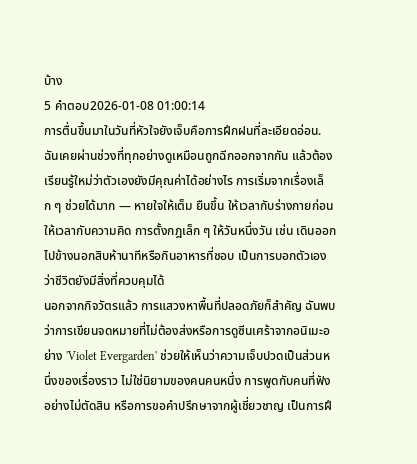บ้าง
5 คำตอบ2026-01-08 01:00:14
การตื่นขึ้นมาในวันที่หัวใจยังเจ็บคือการฝึกฝนที่ละเอียดอ่อน.
ฉันเคยผ่านช่วงที่ทุกอย่างดูเหมือนถูกฉีกออกจากกัน แล้วต้องเรียนรู้ใหม่ว่าตัวเองยังมีคุณค่าได้อย่างไร การเริ่มจากเรื่องเล็ก ๆ ช่วยได้มาก — หายใจให้เต็ม ยืนขึ้น ให้เวลากับร่างกายก่อนให้เวลากับความคิด การตั้งกฎเล็ก ๆ ให้วันหนึ่งวัน เช่น เดินออกไปข้างนอกสิบห้านาทีหรือกินอาหารที่ชอบ เป็นการบอกตัวเองว่าชีวิตยังมีสิ่งที่ควบคุมได้
นอกจากกิจวัตรแล้ว การแสวงหาพื้นที่ปลอดภัยก็สำคัญ ฉันพบว่าการเขียนจดหมายที่ไม่ต้องส่งหรือการดูซีนเศร้าจากอนิเมะอย่าง 'Violet Evergarden' ช่วยให้เห็นว่าความเจ็บปวดเป็นส่วนหนึ่งของเรื่องราว ไม่ใช่นิยามของคนคนหนึ่ง การพูดกับคนที่ฟังอย่างไม่ตัดสิน หรือการขอคำปรึกษาจากผู้เชี่ยวชาญ เป็นการฝึ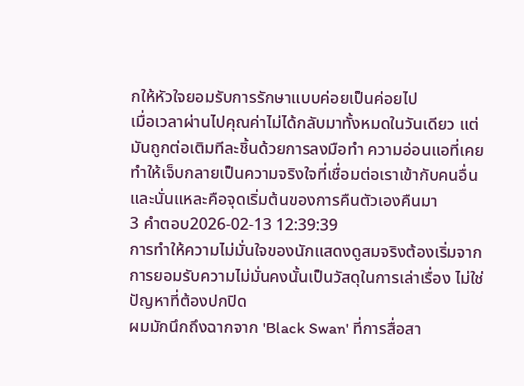กให้หัวใจยอมรับการรักษาแบบค่อยเป็นค่อยไป
เมื่อเวลาผ่านไปคุณค่าไม่ได้กลับมาทั้งหมดในวันเดียว แต่มันถูกต่อเติมทีละชิ้นด้วยการลงมือทำ ความอ่อนแอที่เคยทำให้เจ็บกลายเป็นความจริงใจที่เชื่อมต่อเราเข้ากับคนอื่น และนั่นแหละคือจุดเริ่มต้นของการคืนตัวเองคืนมา
3 คำตอบ2026-02-13 12:39:39
การทำให้ความไม่มั่นใจของนักแสดงดูสมจริงต้องเริ่มจากการยอมรับความไม่มั่นคงนั้นเป็นวัสดุในการเล่าเรื่อง ไม่ใช่ปัญหาที่ต้องปกปิด
ผมมักนึกถึงฉากจาก 'Black Swan' ที่การสื่อสา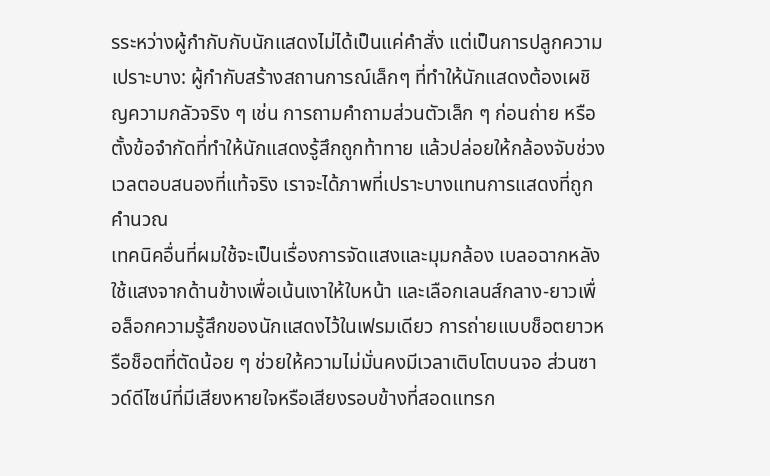รระหว่างผู้กำกับกับนักแสดงไม่ได้เป็นแค่คำสั่ง แต่เป็นการปลูกความเปราะบาง: ผู้กำกับสร้างสถานการณ์เล็กๆ ที่ทำให้นักแสดงต้องเผชิญความกลัวจริง ๆ เช่น การถามคำถามส่วนตัวเล็ก ๆ ก่อนถ่าย หรือตั้งข้อจำกัดที่ทำให้นักแสดงรู้สึกถูกท้าทาย แล้วปล่อยให้กล้องจับช่วงเวลตอบสนองที่แท้จริง เราจะได้ภาพที่เปราะบางแทนการแสดงที่ถูกคำนวณ
เทคนิคอื่นที่ผมใช้จะเป็นเรื่องการจัดแสงและมุมกล้อง เบลอฉากหลัง ใช้แสงจากด้านข้างเพื่อเน้นเงาให้ใบหน้า และเลือกเลนส์กลาง-ยาวเพื่อล็อกความรู้สึกของนักแสดงไว้ในเฟรมเดียว การถ่ายแบบช็อตยาวหรือช็อตที่ตัดน้อย ๆ ช่วยให้ความไม่มั่นคงมีเวลาเติบโตบนจอ ส่วนซาวด์ดีไซน์ที่มีเสียงหายใจหรือเสียงรอบข้างที่สอดแทรก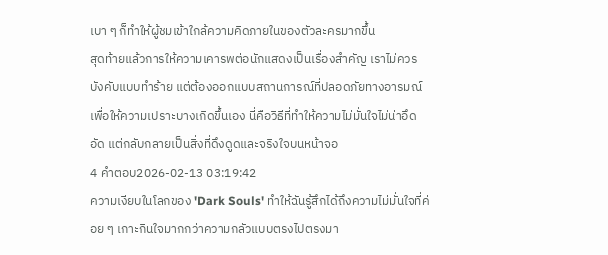เบา ๆ ก็ทำให้ผู้ชมเข้าใกล้ความคิดภายในของตัวละครมากขึ้น
สุดท้ายแล้วการให้ความเคารพต่อนักแสดงเป็นเรื่องสำคัญ เราไม่ควรบังคับแบบทำร้าย แต่ต้องออกแบบสถานการณ์ที่ปลอดภัยทางอารมณ์เพื่อให้ความเปราะบางเกิดขึ้นเอง นี่คือวิธีที่ทำให้ความไม่มั่นใจไม่น่าอึดอัด แต่กลับกลายเป็นสิ่งที่ดึงดูดและจริงใจบนหน้าจอ
4 คำตอบ2026-02-13 03:19:42
ความเงียบในโลกของ 'Dark Souls' ทำให้ฉันรู้สึกได้ถึงความไม่มั่นใจที่ค่อย ๆ เกาะกินใจมากกว่าความกลัวแบบตรงไปตรงมา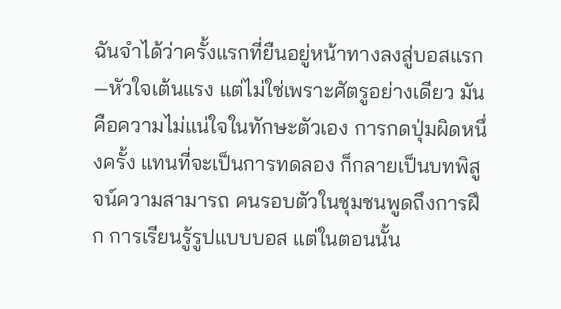ฉันจำได้ว่าครั้งแรกที่ยืนอยู่หน้าทางลงสู่บอสแรก—หัวใจเต้นแรง แต่ไม่ใช่เพราะศัตรูอย่างเดียว มันคือความไม่แน่ใจในทักษะตัวเอง การกดปุ่มผิดหนึ่งครั้ง แทนที่จะเป็นการทดลอง ก็กลายเป็นบทพิสูจน์ความสามารถ คนรอบตัวในชุมชนพูดถึงการฝึก การเรียนรู้รูปแบบบอส แต่ในตอนนั้น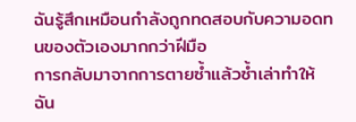ฉันรู้สึกเหมือนกำลังถูกทดสอบกับความอดทนของตัวเองมากกว่าฝีมือ
การกลับมาจากการตายซ้ำแล้วซ้ำเล่าทำให้ฉัน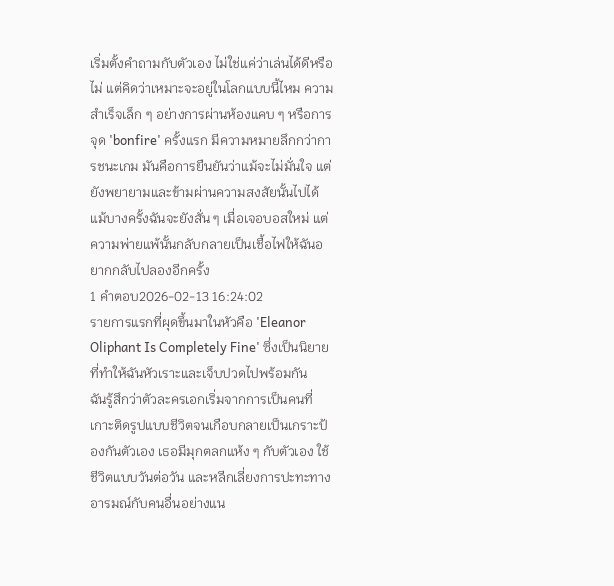เริ่มตั้งคำถามกับตัวเอง ไม่ใช่แค่ว่าเล่นได้ดีหรือไม่ แต่คิดว่าเหมาะจะอยู่ในโลกแบบนี้ไหม ความสำเร็จเล็ก ๆ อย่างการผ่านห้องแคบ ๆ หรือการจุด 'bonfire' ครั้งแรก มีความหมายลึกกว่าการชนะเกม มันคือการยืนยันว่าแม้จะไม่มั่นใจ แต่ยังพยายามและข้ามผ่านความสงสัยนั้นไปได้ แม้บางครั้งฉันจะยังสั่น ๆ เมื่อเจอบอสใหม่ แต่ความพ่ายแพ้นั้นกลับกลายเป็นเชื้อไฟให้ฉันอยากกลับไปลองอีกครั้ง
1 คำตอบ2026-02-13 16:24:02
รายการแรกที่ผุดขึ้นมาในหัวคือ 'Eleanor Oliphant Is Completely Fine' ซึ่งเป็นนิยายที่ทำให้ฉันหัวเราะและเจ็บปวดไปพร้อมกัน
ฉันรู้สึกว่าตัวละครเอกเริ่มจากการเป็นคนที่เกาะติดรูปแบบชีวิตจนเกือบกลายเป็นเกราะป้องกันตัวเอง เธอมีมุกตลกแห้ง ๆ กับตัวเอง ใช้ชีวิตแบบวันต่อวัน และหลีกเลี่ยงการปะทะทางอารมณ์กับคนอื่นอย่างแน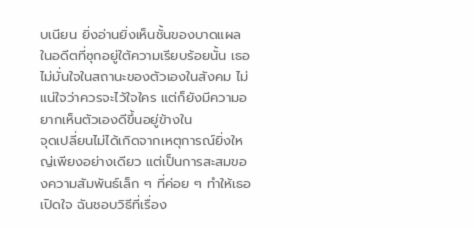บเนียน ยิ่งอ่านยิ่งเห็นชั้นของบาดแผลในอดีตที่ซุกอยู่ใต้ความเรียบร้อยนั้น เธอไม่มั่นใจในสถานะของตัวเองในสังคม ไม่แน่ใจว่าควรจะไว้ใจใคร แต่ก็ยังมีความอยากเห็นตัวเองดีขึ้นอยู่ข้างใน
จุดเปลี่ยนไม่ได้เกิดจากเหตุการณ์ยิ่งใหญ่เพียงอย่างเดียว แต่เป็นการสะสมของความสัมพันธ์เล็ก ๆ ที่ค่อย ๆ ทำให้เธอเปิดใจ ฉันชอบวิธีที่เรื่อง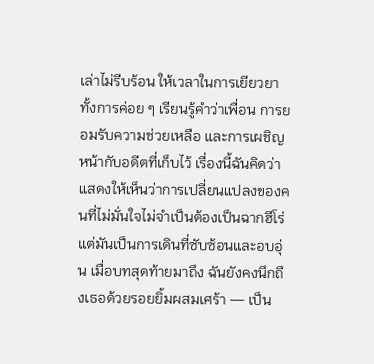เล่าไม่รีบร้อน ให้เวลาในการเยียวยา ทั้งการค่อย ๆ เรียนรู้คำว่าเพื่อน การยอมรับความช่วยเหลือ และการเผชิญหน้ากับอดีตที่เก็บไว้ เรื่องนี้ฉันคิดว่าแสดงให้เห็นว่าการเปลี่ยนแปลงของคนที่ไม่มั่นใจไม่จำเป็นต้องเป็นฉากฮีโร่ แต่มันเป็นการเดินที่ซับซ้อนและอบอุ่น เมื่อบทสุดท้ายมาถึง ฉันยังคงนึกถึงเธอด้วยรอยยิ้มผสมเศร้า — เป็น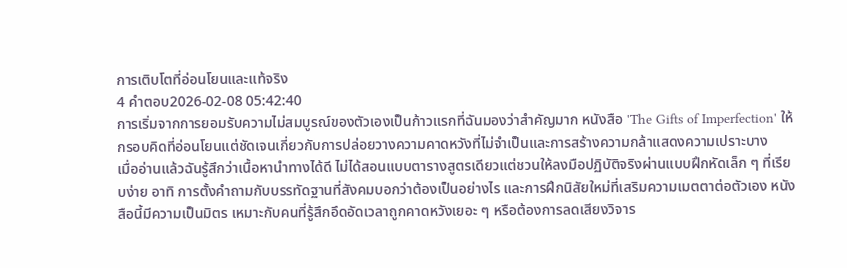การเติบโตที่อ่อนโยนและแท้จริง
4 คำตอบ2026-02-08 05:42:40
การเริ่มจากการยอมรับความไม่สมบูรณ์ของตัวเองเป็นก้าวแรกที่ฉันมองว่าสำคัญมาก หนังสือ 'The Gifts of Imperfection' ให้กรอบคิดที่อ่อนโยนแต่ชัดเจนเกี่ยวกับการปล่อยวางความคาดหวังที่ไม่จำเป็นและการสร้างความกล้าแสดงความเปราะบาง
เมื่ออ่านแล้วฉันรู้สึกว่าเนื้อหานำทางได้ดี ไม่ได้สอนแบบตารางสูตรเดียวแต่ชวนให้ลงมือปฏิบัติจริงผ่านแบบฝึกหัดเล็ก ๆ ที่เรียบง่าย อาทิ การตั้งคำถามกับบรรทัดฐานที่สังคมบอกว่าต้องเป็นอย่างไร และการฝึกนิสัยใหม่ที่เสริมความเมตตาต่อตัวเอง หนังสือนี้มีความเป็นมิตร เหมาะกับคนที่รู้สึกอึดอัดเวลาถูกคาดหวังเยอะ ๆ หรือต้องการลดเสียงวิจาร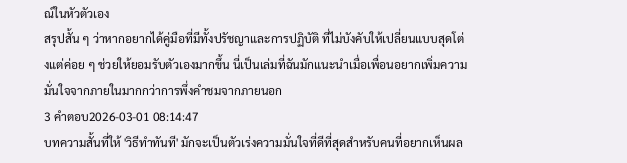ณ์ในหัวตัวเอง
สรุปสั้น ๆ ว่าหากอยากได้คู่มือที่มีทั้งปรัชญาและการปฏิบัติ ที่ไม่บังคับให้เปลี่ยนแบบสุดโต่งแต่ค่อย ๆ ช่วยให้ยอมรับตัวเองมากขึ้น นี่เป็นเล่มที่ฉันมักแนะนำเมื่อเพื่อนอยากเพิ่มความมั่นใจจากภายในมากกว่าการพึ่งคำชมจากภายนอก
3 คำตอบ2026-03-01 08:14:47
บทความสั้นที่ให้ 'วิธีทำทันที' มักจะเป็นตัวเร่งความมั่นใจที่ดีที่สุดสำหรับคนที่อยากเห็นผล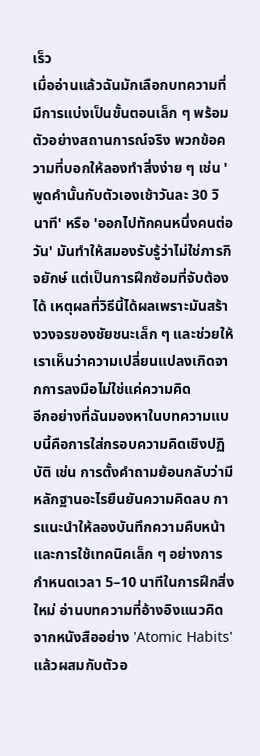เร็ว
เมื่ออ่านแล้วฉันมักเลือกบทความที่มีการแบ่งเป็นขั้นตอนเล็ก ๆ พร้อมตัวอย่างสถานการณ์จริง พวกข้อความที่บอกให้ลองทำสิ่งง่าย ๆ เช่น 'พูดคำนั้นกับตัวเองเช้าวันละ 30 วินาที' หรือ 'ออกไปทักคนหนึ่งคนต่อวัน' มันทำให้สมองรับรู้ว่าไม่ใช่ภารกิจยักษ์ แต่เป็นการฝึกซ้อมที่จับต้องได้ เหตุผลที่วิธีนี้ได้ผลเพราะมันสร้างวงจรของชัยชนะเล็ก ๆ และช่วยให้เราเห็นว่าความเปลี่ยนแปลงเกิดจากการลงมือไม่ใช่แค่ความคิด
อีกอย่างที่ฉันมองหาในบทความแบบนี้คือการใส่กรอบความคิดเชิงปฏิบัติ เช่น การตั้งคำถามย้อนกลับว่ามีหลักฐานอะไรยืนยันความคิดลบ การแนะนำให้ลองบันทึกความคืบหน้า และการใช้เทคนิคเล็ก ๆ อย่างการกำหนดเวลา 5–10 นาทีในการฝึกสิ่งใหม่ อ่านบทความที่อ้างอิงแนวคิดจากหนังสืออย่าง 'Atomic Habits' แล้วผสมกับตัวอ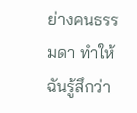ย่างคนธรรมดา ทำให้ฉันรู้สึกว่า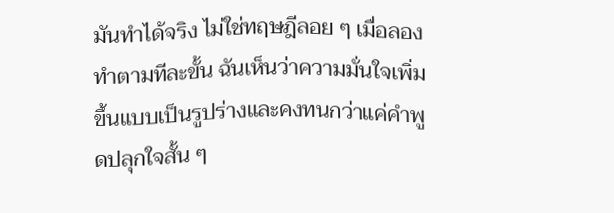มันทำได้จริง ไม่ใช่ทฤษฎีลอย ๆ เมื่อลองทำตามทีละขั้น ฉันเห็นว่าความมั่นใจเพิ่มขึ้นแบบเป็นรูปร่างและคงทนกว่าแค่คำพูดปลุกใจสั้น ๆ